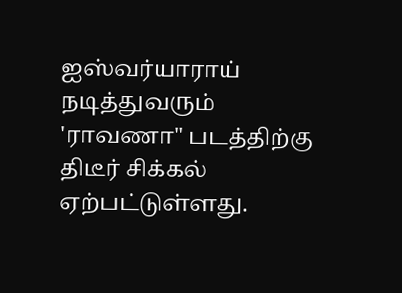ஐஸ்வர்யாராய் நடித்துவரும் 'ராவணா" படத்திற்கு திடீர் சிக்கல் ஏற்பட்டுள்ளது.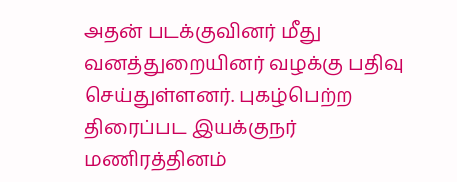அதன் படக்குவினர் மீது வனத்துறையினர் வழக்கு பதிவு செய்துள்ளனர். புகழ்பெற்ற திரைப்பட இயக்குநர் மணிரத்தினம்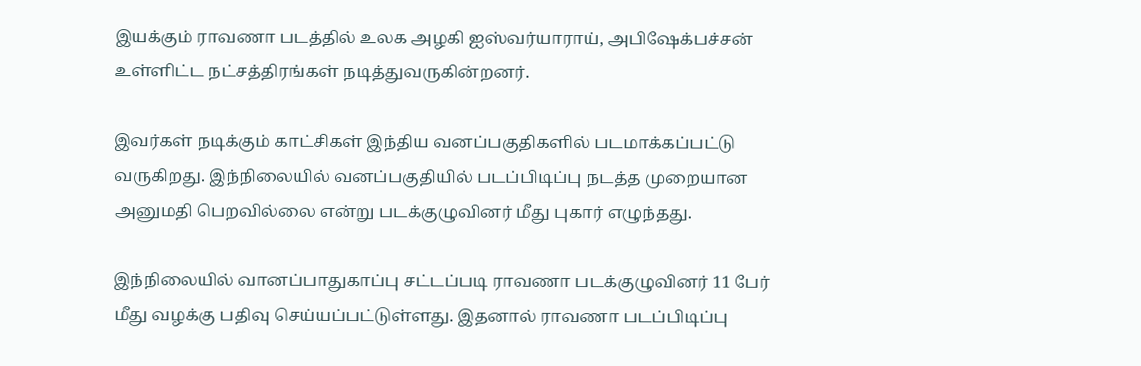இயக்கும் ராவணா படத்தில் உலக அழகி ஐஸ்வர்யாராய், அபிஷேக்பச்சன் உள்ளிட்ட நட்சத்திரங்கள் நடித்துவருகின்றனர்.

இவர்கள் நடிக்கும் காட்சிகள் இந்திய வனப்பகுதிகளில் படமாக்கப்பட்டு வருகிறது. இந்நிலையில் வனப்பகுதியில் படப்பிடிப்பு நடத்த முறையான அனுமதி பெறவில்லை என்று படக்குழுவினர் மீது புகார் எழுந்தது.

இந்நிலையில் வானப்பாதுகாப்பு சட்டப்படி ராவணா படக்குழுவினர் 11 பேர் மீது வழக்கு பதிவு செய்யப்பட்டுள்ளது. இதனால் ராவணா படப்பிடிப்பு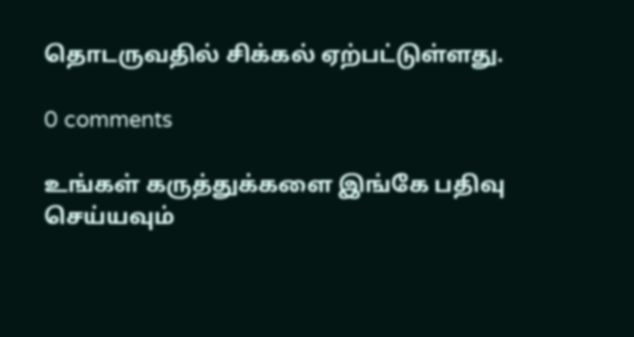தொடருவதில் சிக்கல் ஏற்பட்டுள்ளது.

0 comments

உங்கள் கருத்துக்களை இங்கே பதிவு செய்யவும்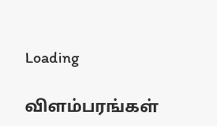Loading

விளம்பரங்கள்